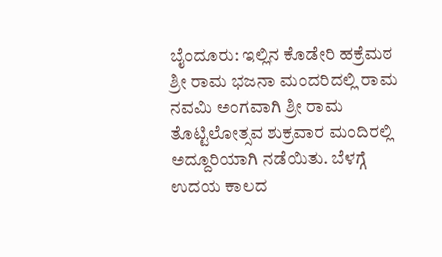ಬೈಂದೂರು: ಇಲ್ಲಿನ ಕೊಡೇರಿ ಹಕ್ರೆಮಠ ಶ್ರೀ ರಾಮ ಭಜನಾ ಮಂದರಿದಲ್ಲಿ ರಾಮ ನವಮಿ ಅಂಗವಾಗಿ ಶ್ರೀ ರಾಮ ತೊಟ್ಟಿಲೋತ್ಸವ ಶುಕ್ರವಾರ ಮಂದಿರಲ್ಲಿ ಅದ್ದೂರಿಯಾಗಿ ನಡೆಯಿತು. ಬೆಳಗ್ಗೆ ಉದಯ ಕಾಲದ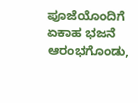ಪೂಜೆಯೊಂದಿಗೆ ಏಕಾಹ ಭಜನೆ ಆರಂಭಗೊಂಡು,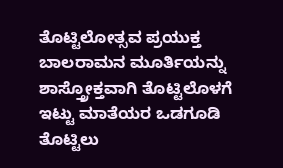ತೊಟ್ಟಿಲೋತ್ಸವ ಪ್ರಯುಕ್ತ ಬಾಲರಾಮನ ಮೂರ್ತಿಯನ್ನು ಶಾಸ್ತ್ರೋಕ್ತವಾಗಿ ತೊಟ್ಟಿಲೊಳಗೆ ಇಟ್ಟು ಮಾತೆಯರ ಒಡಗೂಡಿ ತೊಟ್ಟಿಲು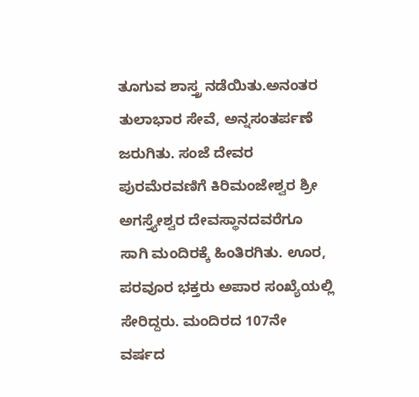ತೂಗುವ ಶಾಸ್ತ್ರ ನಡೆಯಿತು.ಅನಂತರ ತುಲಾಭಾರ ಸೇವೆ, ಅನ್ನಸಂತರ್ಪಣೆ ಜರುಗಿತು. ಸಂಜೆ ದೇವರ ಪುರಮೆರವಣಿಗೆ ಕಿರಿಮಂಜೇಶ್ವರ ಶ್ರೀ ಅಗಸ್ತ್ಯೇಶ್ವರ ದೇವಸ್ಥಾನದವರೆಗೂ ಸಾಗಿ ಮಂದಿರಕ್ಕೆ ಹಿಂತಿರಗಿತು. ಊರ, ಪರವೂರ ಭಕ್ತರು ಅಪಾರ ಸಂಖ್ಯೆಯಲ್ಲಿ ಸೇರಿದ್ದರು. ಮಂದಿರದ 107ನೇ ವರ್ಷದ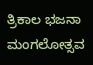ತ್ರಿಕಾಲ ಭಜನಾ ಮಂಗಲೋತ್ಸವ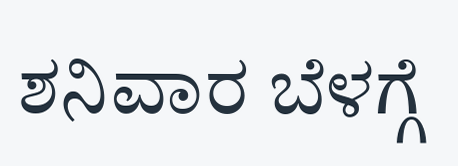ಶನಿವಾರ ಬೆಳಗ್ಗೆ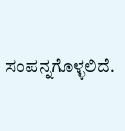ಸಂಪನ್ನಗೊಳ್ಳಲಿದೆ.